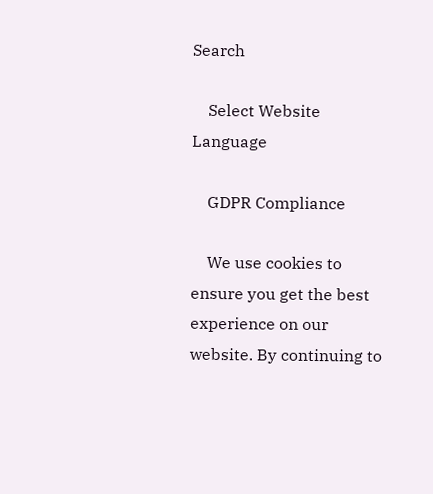Search

    Select Website Language

    GDPR Compliance

    We use cookies to ensure you get the best experience on our website. By continuing to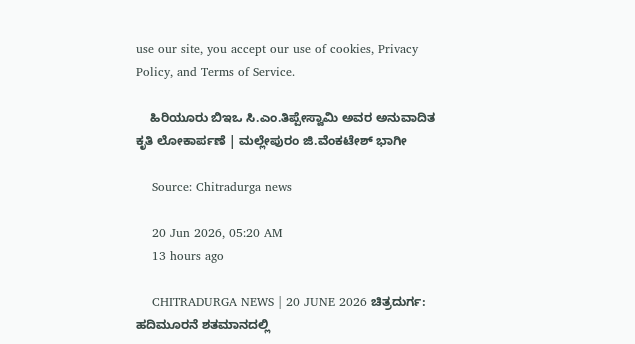use our site, you accept our use of cookies, Privacy Policy, and Terms of Service.

    ಹಿರಿಯೂರು ಬಿಇಒ ಸಿ.ಎಂ.ತಿಪ್ಪೇಸ್ವಾಮಿ ಅವರ ಅನುವಾದಿತ ಕೃತಿ ಲೋಕಾರ್ಪಣೆ | ಮಲ್ಲೇಪುರಂ ಜಿ.ವೆಂಕಟೇಶ್ ಭಾಗೀ

    Source: Chitradurga news

    20 Jun 2026, 05:20 AM
    13 hours ago

    CHITRADURGA NEWS | 20 JUNE 2026 ಚಿತ್ರದುರ್ಗ: ಹದಿಮೂರನೆ ಶತಮಾನದಲ್ಲಿ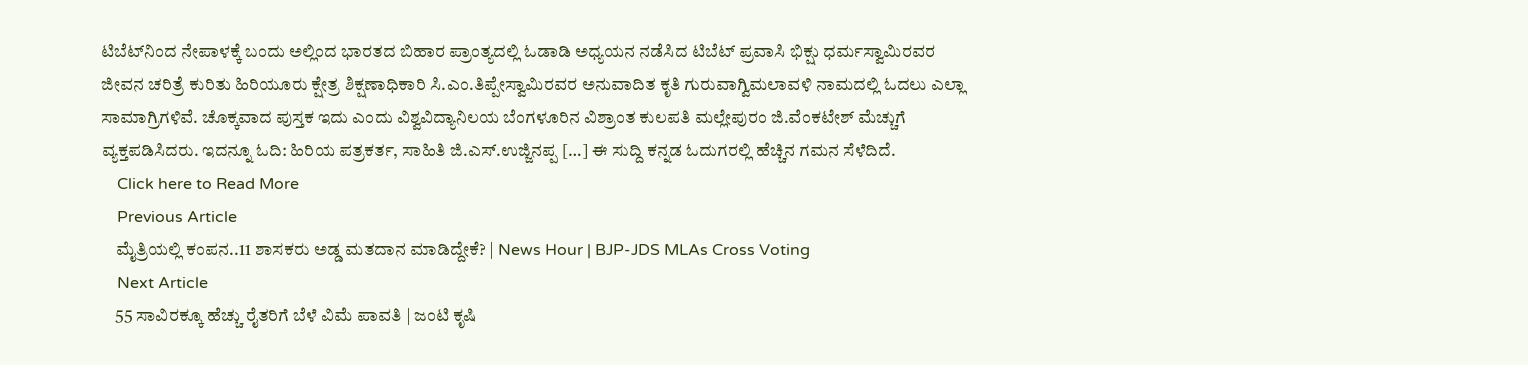ಟಿಬೆಟ್‍ನಿಂದ ನೇಪಾಳಕ್ಕೆ ಬಂದು ಅಲ್ಲಿಂದ ಭಾರತದ ಬಿಹಾರ ಪ್ರಾಂತ್ಯದಲ್ಲಿ ಓಡಾಡಿ ಅಧ್ಯಯನ ನಡೆಸಿದ ಟಿಬೆಟ್ ಪ್ರವಾಸಿ ಭಿಕ್ಷು ಧರ್ಮಸ್ವಾಮಿರವರ ಜೀವನ ಚರಿತ್ರೆ ಕುರಿತು ಹಿರಿಯೂರು ಕ್ಷೇತ್ರ ಶಿಕ್ಷಣಾಧಿಕಾರಿ ಸಿ.ಎಂ.ತಿಪ್ಪೇಸ್ವಾಮಿರವರ ಅನುವಾದಿತ ಕೃತಿ ಗುರುವಾಗ್ವಿಮಲಾವಳಿ ನಾಮದಲ್ಲಿ ಓದಲು ಎಲ್ಲಾ ಸಾಮಾಗ್ರಿಗಳಿವೆ. ಚೊಕ್ಕವಾದ ಪುಸ್ತಕ ಇದು ಎಂದು ವಿಶ್ವವಿದ್ಯಾನಿಲಯ ಬೆಂಗಳೂರಿನ ವಿಶ್ರಾಂತ ಕುಲಪತಿ ಮಲ್ಲೇಪುರಂ ಜಿ.ವೆಂಕಟೇಶ್ ಮೆಚ್ಚುಗೆ ವ್ಯಕ್ತಪಡಿಸಿದರು. ಇದನ್ನೂ ಓದಿ: ಹಿರಿಯ ಪತ್ರಕರ್ತ, ಸಾಹಿತಿ ಜಿ.ಎಸ್‌.ಉಜ್ಜಿನಪ್ಪ […] ಈ ಸುದ್ದಿ ಕನ್ನಡ ಓದುಗರಲ್ಲಿ ಹೆಚ್ಚಿನ ಗಮನ ಸೆಳೆದಿದೆ.
    Click here to Read More
    Previous Article
    ಮೈತ್ರಿಯಲ್ಲಿ ಕಂಪನ..11 ಶಾಸಕರು ಅಡ್ಡ ಮತದಾನ ಮಾಡಿದ್ದೇಕೆ? | News Hour | BJP-JDS MLAs Cross Voting
    Next Article
    55 ಸಾವಿರಕ್ಕೂ ಹೆಚ್ಚು ರೈತರಿಗೆ ಬೆಳೆ ವಿಮೆ ಪಾವತಿ | ಜಂಟಿ ಕೃಷಿ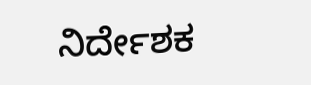ನಿರ್ದೇಶಕ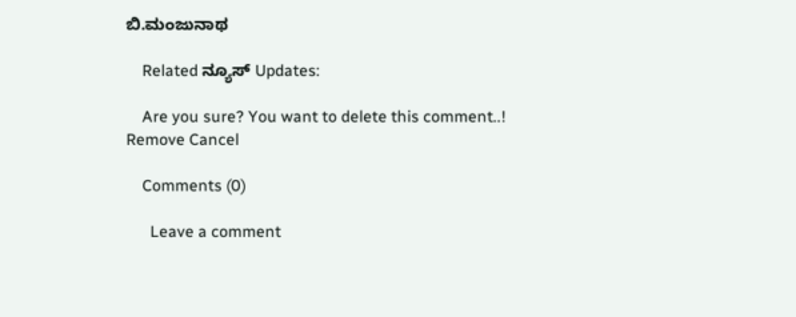ಬಿ.ಮಂಜುನಾಥ

    Related ನ್ಯೂಸ್ Updates:

    Are you sure? You want to delete this comment..! Remove Cancel

    Comments (0)

      Leave a comment